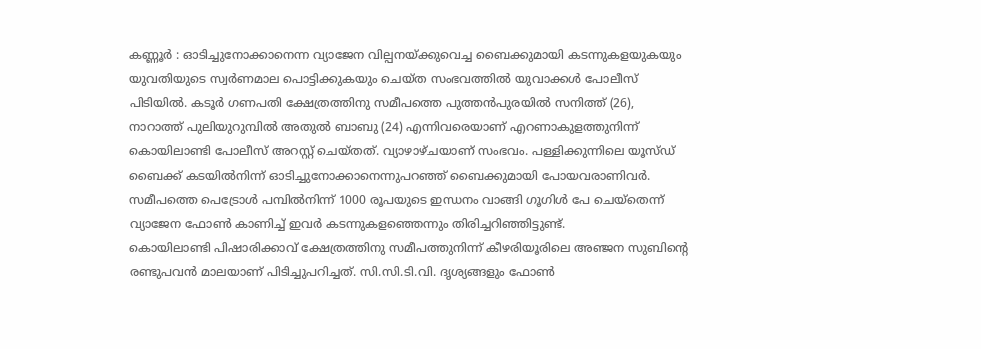കണ്ണൂർ : ഓടിച്ചുനോക്കാനെന്ന വ്യാജേന വില്പനയ്ക്കുവെച്ച ബൈക്കുമായി കടന്നുകളയുകയും യുവതിയുടെ സ്വർണമാല പൊട്ടിക്കുകയും ചെയ്ത സംഭവത്തിൽ യുവാക്കൾ പോലീസ് പിടിയിൽ. കടൂർ ഗണപതി ക്ഷേത്രത്തിനു സമീപത്തെ പുത്തൻപുരയിൽ സനിത്ത് (26), നാറാത്ത് പുലിയുറുമ്പിൽ അതുൽ ബാബു (24) എന്നിവരെയാണ് എറണാകുളത്തുനിന്ന് കൊയിലാണ്ടി പോലീസ് അറസ്റ്റ് ചെയ്തത്. വ്യാഴാഴ്ചയാണ് സംഭവം. പള്ളിക്കുന്നിലെ യൂസ്ഡ് ബൈക്ക് കടയിൽനിന്ന് ഓടിച്ചുനോക്കാനെന്നുപറഞ്ഞ് ബൈക്കുമായി പോയവരാണിവർ. സമീപത്തെ പെട്രോൾ പമ്പിൽനിന്ന് 1000 രൂപയുടെ ഇന്ധനം വാങ്ങി ഗൂഗിൾ പേ ചെയ്തെന്ന് വ്യാജേന ഫോൺ കാണിച്ച് ഇവർ കടന്നുകളഞ്ഞെന്നും തിരിച്ചറിഞ്ഞിട്ടുണ്ട്.
കൊയിലാണ്ടി പിഷാരിക്കാവ് ക്ഷേത്രത്തിനു സമീപത്തുനിന്ന് കീഴരിയൂരിലെ അഞ്ജന സുബിന്റെ രണ്ടുപവൻ മാലയാണ് പിടിച്ചുപറിച്ചത്. സി.സി.ടി.വി. ദൃശ്യങ്ങളും ഫോൺ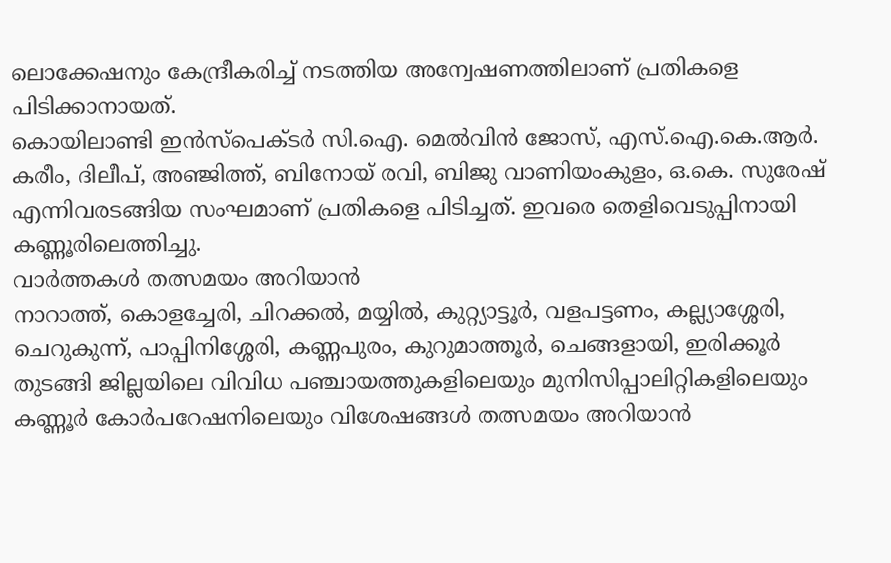ലൊക്കേഷനും കേന്ദ്രീകരിച്ച് നടത്തിയ അന്വേഷണത്തിലാണ് പ്രതികളെ പിടിക്കാനായത്.
കൊയിലാണ്ടി ഇൻസ്പെക്ടർ സി.ഐ. മെൽവിൻ ജോസ്, എസ്.ഐ.കെ.ആർ. കരീം, ദിലീപ്, അഞ്ജിത്ത്, ബിനോയ് രവി, ബിജു വാണിയംകുളം, ഒ.കെ. സുരേഷ് എന്നിവരടങ്ങിയ സംഘമാണ് പ്രതികളെ പിടിച്ചത്. ഇവരെ തെളിവെടുപ്പിനായി കണ്ണൂരിലെത്തിച്ചു.
വാർത്തകൾ തത്സമയം അറിയാൻ
നാറാത്ത്, കൊളച്ചേരി, ചിറക്കൽ, മയ്യിൽ, കുറ്റ്യാട്ടൂർ, വളപട്ടണം, കല്ല്യാശ്ശേരി, ചെറുകുന്ന്, പാപ്പിനിശ്ശേരി, കണ്ണപുരം, കുറുമാത്തൂർ, ചെങ്ങളായി, ഇരിക്കൂർ തുടങ്ങി ജില്ലയിലെ വിവിധ പഞ്ചായത്തുകളിലെയും മുനിസിപ്പാലിറ്റികളിലെയും കണ്ണൂർ കോർപറേഷനിലെയും വിശേഷങ്ങൾ തത്സമയം അറിയാൻ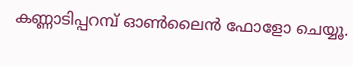കണ്ണാടിപ്പറമ്പ് ഓൺലൈൻ ഫോളോ ചെയ്യൂ.